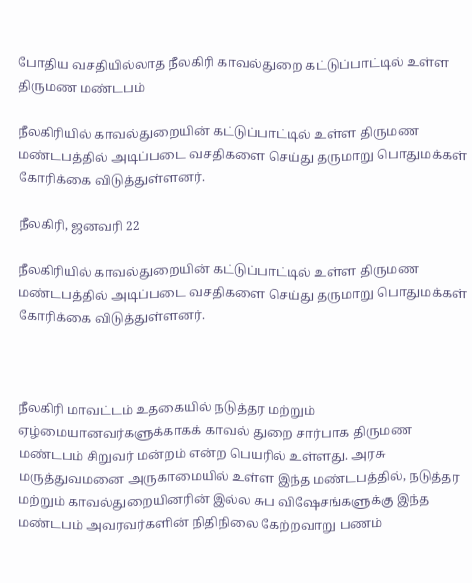போதிய வசதியில்லாத நீலகிரி காவல்துறை கட்டுப்பாட்டில் உள்ள திருமண மண்டபம்

நீலகிரியில் காவல்துறையின் கட்டுப்பாட்டில் உள்ள திருமண மண்டபத்தில் அடிப்படை வசதிகளை செய்து தருமாறு பொதுமக்கள் கோரிக்கை விடுத்துள்ளனர்.

நீலகிரி, ஜனவரி 22

நீலகிரியில் காவல்துறையின் கட்டுப்பாட்டில் உள்ள திருமண மண்டபத்தில் அடிப்படை வசதிகளை செய்து தருமாறு பொதுமக்கள் கோரிக்கை விடுத்துள்ளனர்.



நீலகிரி மாவட்டம் உதகையில் நடுத்தர மற்றும் ஏழ்மையானவர்களுக்காகக் காவல் துறை சார்பாக திருமண மண்டபம் சிறுவர் மன்றம் என்ற பெயரில் உள்ளது. அரசு மருத்துவமனை அருகாமையில் உள்ள இந்த மண்டபத்தில், நடுத்தர மற்றும் காவல்துறையினரின் இல்ல சுப விஷேசங்களுக்கு இந்த மண்டபம் அவரவர்களின் நிதிநிலை கேற்றவாறு பணம்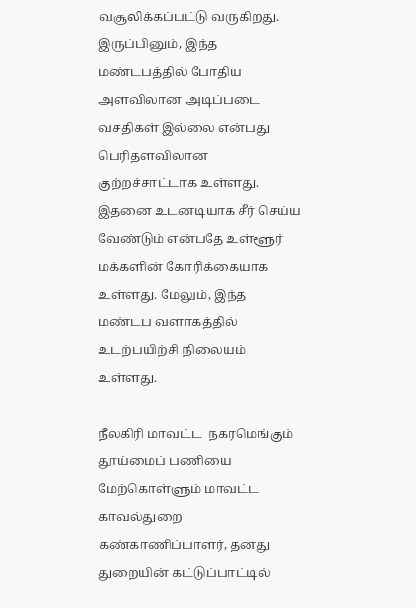வசூலிக்கப்பட்டு வருகிறது. இருப்பினும், இந்த மண்டபத்தில் போதிய அளவிலான அடிப்படை வசதிகள் இல்லை என்பது பெரிதளவிலான குற்றச்சாட்டாக உள்ளது. இதனை உடனடியாக சீர் செய்ய வேண்டும் என்பதே உள்ளூர் மக்களின் கோரிக்கையாக உள்ளது. மேலும், இந்த மண்டப வளாகத்தில் உடற்பயிற்சி நிலையம் உள்ளது.

நீலகிரி மாவட்ட  நகரமெங்கும் தூய்மைப் பணியை மேற்கொள்ளும் மாவட்ட காவல்துறை கண்காணிப்பாளர், தனது துறையின் கட்டுப்பாட்டில்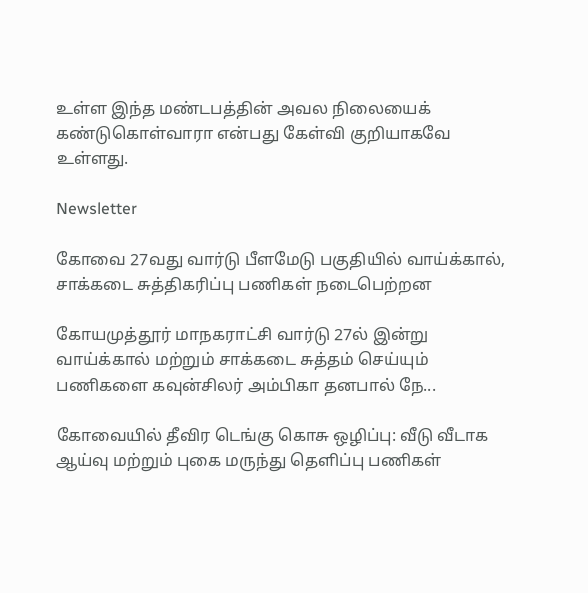உள்ள இந்த மண்டபத்தின் அவல நிலையைக் கண்டுகொள்வாரா என்பது கேள்வி குறியாகவே உள்ளது.

Newsletter

கோவை 27வது வார்டு பீளமேடு பகுதியில் வாய்க்கால், சாக்கடை சுத்திகரிப்பு பணிகள் நடைபெற்றன

கோயமுத்தூர் மாநகராட்சி வார்டு 27ல் இன்று வாய்க்கால் மற்றும் சாக்கடை சுத்தம் செய்யும் பணிகளை கவுன்சிலர் அம்பிகா தனபால் நே...

கோவையில் தீவிர டெங்கு கொசு ஒழிப்பு: வீடு வீடாக ஆய்வு மற்றும் புகை மருந்து தெளிப்பு பணிகள்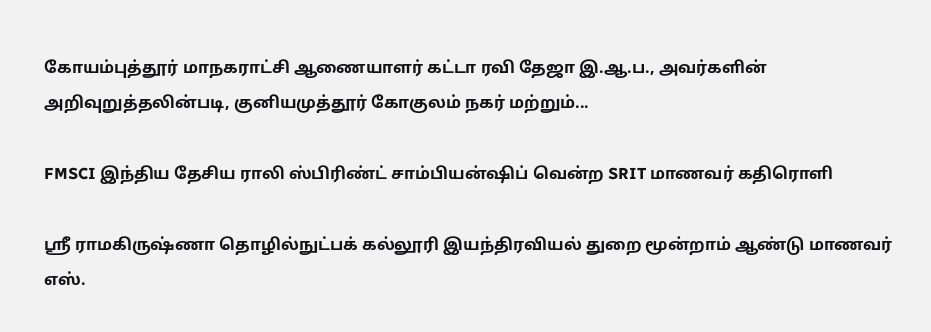கோயம்புத்தூர் மாநகராட்சி ஆணையாளர் கட்டா ரவி தேஜா இ.ஆ.ப., அவர்களின் அறிவுறுத்தலின்படி, குனியமுத்தூர் கோகுலம் நகர் மற்றும்...

FMSCI இந்திய தேசிய ராலி ஸ்பிரிண்ட் சாம்பியன்ஷிப் வென்ற SRIT மாணவர் கதிரொளி

ஸ்ரீ ராமகிருஷ்ணா தொழில்நுட்பக் கல்லூரி இயந்திரவியல் துறை மூன்றாம் ஆண்டு மாணவர் எஸ்.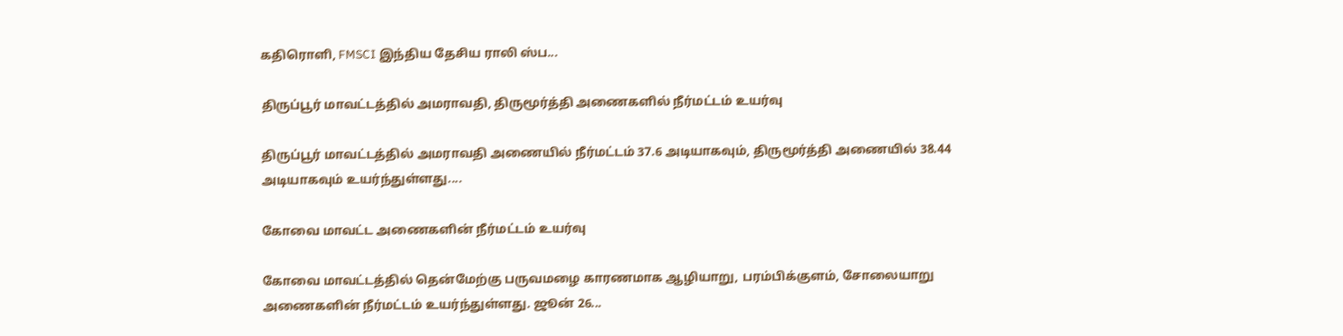கதிரொளி, FMSCI இந்திய தேசிய ராலி ஸ்ப...

திருப்பூர் மாவட்டத்தில் அமராவதி, திருமூர்த்தி அணைகளில் நீர்மட்டம் உயர்வு

திருப்பூர் மாவட்டத்தில் அமராவதி அணையில் நீர்மட்டம் 37.6 அடியாகவும், திருமூர்த்தி அணையில் 38.44 அடியாகவும் உயர்ந்துள்ளது....

கோவை மாவட்ட அணைகளின் நீர்மட்டம் உயர்வு

கோவை மாவட்டத்தில் தென்மேற்கு பருவமழை காரணமாக ஆழியாறு, பரம்பிக்குளம், சோலையாறு அணைகளின் நீர்மட்டம் உயர்ந்துள்ளது. ஜூன் 26...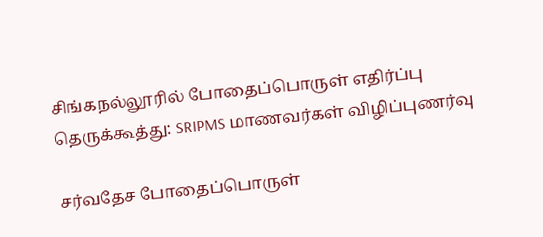சிங்கநல்லூரில் போதைப்பொருள் எதிர்ப்பு தெருக்கூத்து: SRIPMS மாணவர்கள் விழிப்புணர்வு

சர்வதேச போதைப்பொருள்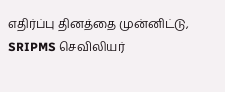எதிர்ப்பு தினத்தை முன்னிட்டு, SRIPMS செவிலியர்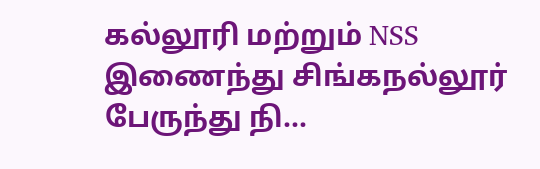கல்லூரி மற்றும் NSS இணைந்து சிங்கநல்லூர் பேருந்து நி...